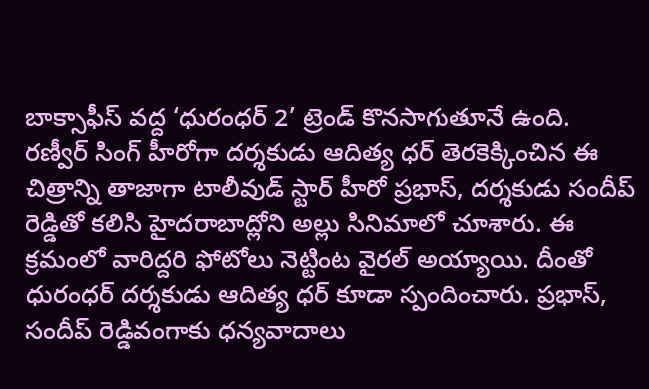బాక్సాఫీస్ వద్ద ‘ధురంధర్ 2’ ట్రెండ్ కొనసాగుతూనే ఉంది. రణ్వీర్ సింగ్ హీరోగా దర్శకుడు ఆదిత్య ధర్ తెరకెక్కించిన ఈ చిత్రాన్ని తాజాగా టాలీవుడ్ స్టార్ హీరో ప్రభాస్, దర్శకుడు సందీప్ రెడ్డితో కలిసి హైదరాబాద్లోని అల్లు సినిమాలో చూశారు. ఈ క్రమంలో వారిద్దరి ఫోటోలు నెట్టింట వైరల్ అయ్యాయి. దీంతో ధురంధర్ దర్శకుడు ఆదిత్య ధర్ కూడా స్పందించారు. ప్రభాస్, సందీప్ రెడ్డివంగాకు ధన్యవాదాలు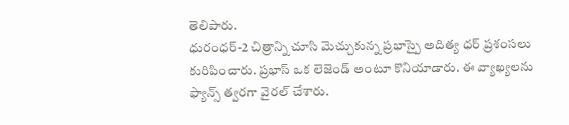తెలిపారు.
ధురంధర్-2 చిత్రాన్ని చూసి మెచ్చుకున్న ప్రభాస్పై అదిత్య ధర్ ప్రశంసలు కురిపించారు. ప్రభాస్ ఒక లెజెండ్ అంటూ కొనియాడారు. ఈ వ్యాఖ్యలను ఫ్యాన్స్ త్వరగా వైరల్ చేశారు.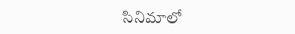సినిమాలో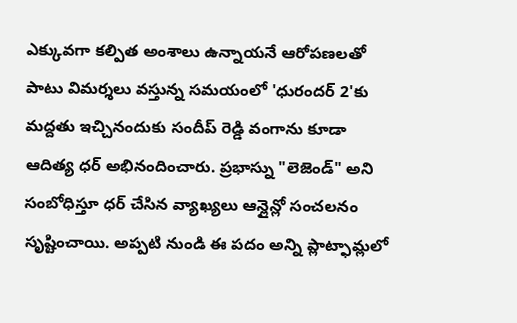ఎక్కువగా కల్పిత అంశాలు ఉన్నాయనే ఆరోపణలతో పాటు విమర్శలు వస్తున్న సమయంలో 'ధురందర్ 2'కు మద్దతు ఇచ్చినందుకు సందీప్ రెడ్డి వంగాను కూడా ఆదిత్య ధర్ అభినందించారు. ప్రభాస్ను "లెజెండ్" అని సంబోధిస్తూ ధర్ చేసిన వ్యాఖ్యలు ఆన్లైన్లో సంచలనం సృష్టించాయి. అప్పటి నుండి ఈ పదం అన్ని ప్లాట్ఫామ్లలో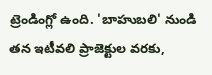ట్రెండింగ్లో ఉంది. 'బాహుబలి' నుండి తన ఇటీవలి ప్రాజెక్టుల వరకు,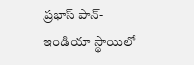ప్రభాస్ పాన్-ఇండియా స్థాయిలో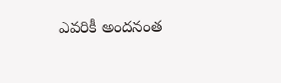ఎవరికీ అందనంత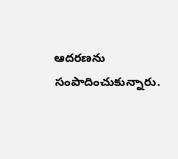ఆదరణను సంపాదించుకున్నారు.